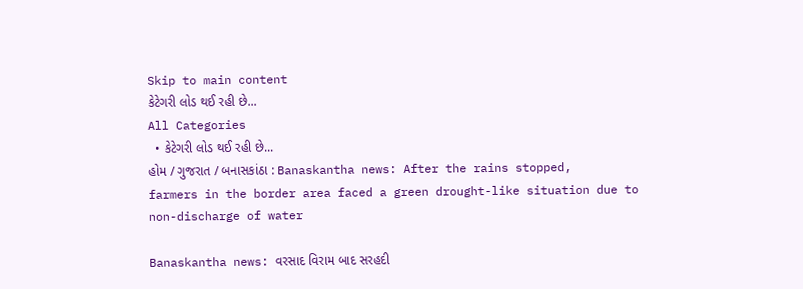Skip to main content
કેટેગરી લોડ થઈ રહી છે...
All Categories
  • કેટેગરી લોડ થઈ રહી છે...
હોમ / ગુજરાત / બનાસકાંઠા : Banaskantha news: After the rains stopped, farmers in the border area faced a green drought-like situation due to non-discharge of water

Banaskantha news: વરસાદ વિરામ બાદ સરહદી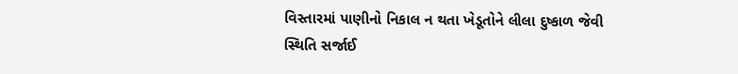વિસ્તારમાં પાણીનો નિકાલ ન થતા ખેડૂતોને લીલા દુષ્કાળ જેવી સ્થિતિ સર્જાઈ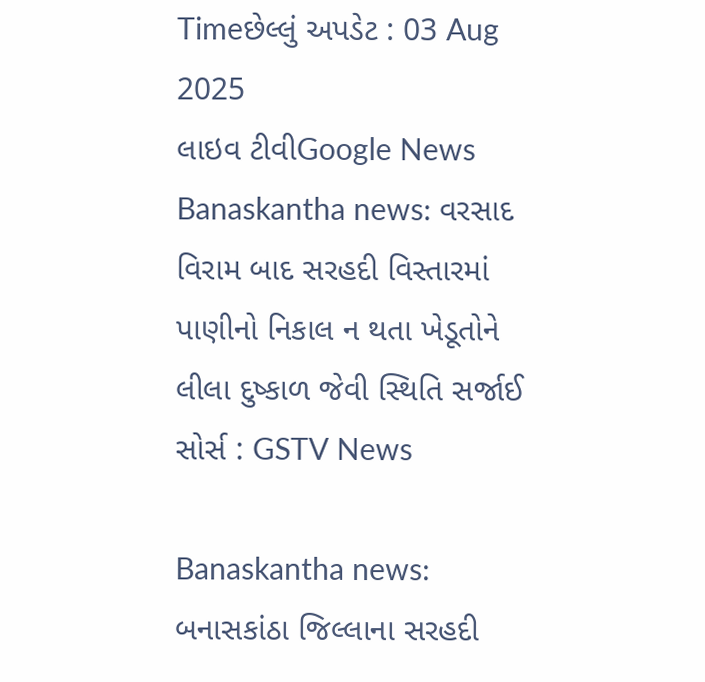Timeછેલ્લું અપડેટ : 03 Aug 2025
લાઇવ ટીવીGoogle News
Banaskantha news: વરસાદ વિરામ બાદ સરહદી વિસ્તારમાં પાણીનો નિકાલ ન થતા ખેડૂતોને લીલા દુષ્કાળ જેવી સ્થિતિ સર્જાઈ
સોર્સ : GSTV News

Banaskantha news: બનાસકાંઠા જિલ્લાના સરહદી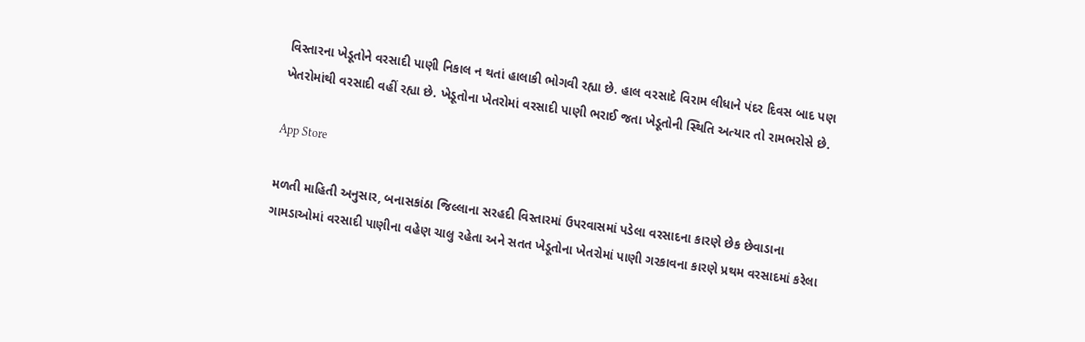વિસ્તારના ખેડૂતોને વરસાદી પાણી નિકાલ ન થતાં હાલાકી ભોગવી રહ્યા છે. હાલ વરસાદે વિરામ લીધાને પંદર દિવસ બાદ પણ ખેતરોમાંથી વરસાદી વહીં રહ્યા છે. ખેડૂતોના ખેતરોમાં વરસાદી પાણી ભરાઈ જતા ખેડૂતોની સ્થિતિ અત્યાર તો રામભરોસે છે.

App Store

મળતી માહિતી અનુસાર, બનાસકાંઠા જિલ્લાના સરહદી વિસ્તારમાં ઉપરવાસમાં પડેલા વરસાદના કારણે છેક છેવાડાના ગામડાઓમાં વરસાદી પાણીના વહેણ ચાલુ રહેતા અને સતત ખેડૂતોના ખેતરોમાં પાણી ગરકાવના કારણે પ્રથમ વરસાદમાં કરેલા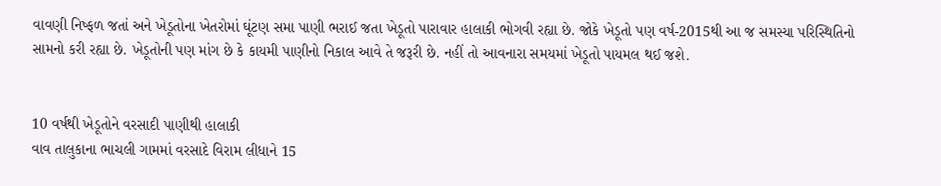વાવણી નિષ્ફળ જતાં અને ખેડૂતોના ખેતરોમાં ઘૂંટણ સમા પાણી ભરાઈ જતા ખેડૂતો પારાવાર હાલાકી ભોગવી રહ્યા છે. જોકે ખેડૂતો પણ વર્ષ-2015થી આ જ સમસ્યા પરિસ્થિતિનો સામનો કરી રહ્યા છે. ખેડૂતોની પણ માંગ છે કે કાયમી પાણીનો નિકાલ આવે તે જરૂરી છે. નહીં તો આવનારા સમયમાં ખેડૂતો પાયમલ થઈ જશે.


10 વર્ષથી ખેડૂતોને વરસાદી પાણીથી હાલાકી
વાવ તાલુકાના ભાચલી ગામમાં વરસાદે વિરામ લીધાને 15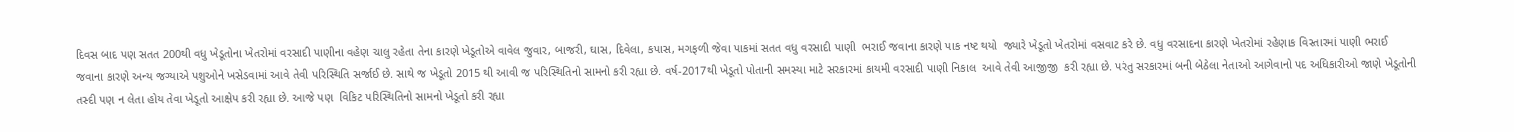દિવસ બાદ પણ સતત 200થી વધુ ખેડૂતોના ખેતરોમાં વરસાદી પાણીના વહેણ ચાલુ રહેતા તેના કારણે ખેડૂતોએ વાવેલ જુવાર, બાજરી, ઘાસ, દિવેલા, કપાસ, મગફળી જેવા પાકમાં સતત વધુ વરસાદી પાણી  ભરાઈ જવાના કારણે પાક નષ્ટ થયો  જ્યારે ખેડૂતો ખેતરોમાં વસવાટ કરે છે. વધુ વરસાદના કારણે ખેતરોમાં રહેણાક વિસ્તારમાં પાણી ભરાઈ જવાના કારણે અન્ય જગ્યાએ પશુઓને ખસેડવામાં આવે તેવી પરિસ્થિતિ સર્જાઈ છે. સાથે જ ખેડૂતો 2015 થી આવી જ પરિસ્થિતિનો સામનો કરી રહ્યા છે. વર્ષ-2017થી ખેડૂતો પોતાની સમસ્યા માટે સરકારમાં કાયમી વરસાદી પાણી નિકાલ  આવે તેવી આજીજી  કરી રહ્યા છે. પરંતુ સરકારમાં બની બેઠેલા નેતાઓ આગેવાનો પદ અધિકારીઓ જાણે ખેડૂતોની તસ્દી પણ ન લેતા હોય તેવા ખેડૂતો આક્ષેપ કરી રહ્યા છે. આજે પણ  વિકિટ પરિસ્થિતિનો સામનો ખેડૂતો કરી રહ્યા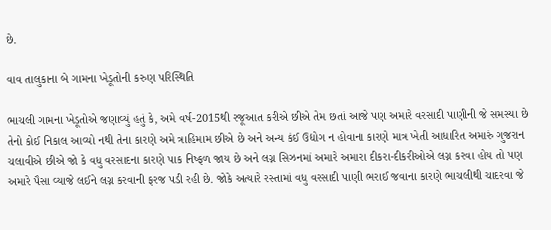છે.

વાવ તાલુકાના બે ગામના ખેડૂતોની કરુણ પરિસ્થિતિ

ભાચલી ગામના ખેડૂતોએ જણાવ્યું હતું કે, અમે વર્ષ-2015થી રજૂઆત કરીએ છીએ તેમ છતાં આજે પણ અમારે વરસાદી પાણીની જે સમસ્યા છે તેનો કોઈ નિકાલ આવ્યો નથી તેના કારણે અમે ત્રાહિમામ છીએ છે અને અન્ય કંઈ ઉદ્યોગ ન હોવાના કારણે માત્ર ખેતી આધારિત અમારું ગુજરાન ચલાવીએ છીએ જો કે વધુ વરસાદના કારણે પાક નિષ્ફળ જાય છે અને લગ્ન સિઝનમાં અમારે અમારા દીકરા-દીકરીઓએ લગ્ન કરવા હોય તો પણ અમારે પૈસા વ્યાજે લઈને લગ્ન કરવાની ફરજ પડી રહી છે. જોકે અત્યારે રસ્તામાં વધુ વરસાદી પાણી ભરાઈ જવાના કારણે ભાચલીથી ચાદરવા જે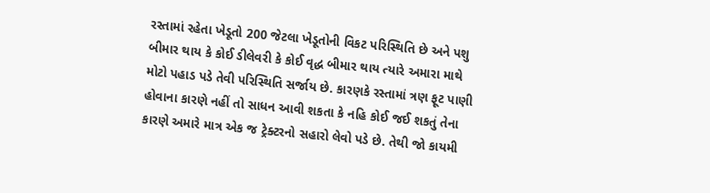રસ્તામાં રહેતા ખેડૂતો 200 જેટલા ખેડૂતોની વિકટ પરિસ્થિતિ છે અને પશુ બીમાર થાય કે કોઈ ડીલેવરી કે કોઈ વૃદ્ધ બીમાર થાય ત્યારે અમારા માથે મોટો પહાડ પડે તેવી પરિસ્થિતિ સર્જાય છે. કારણકે રસ્તામાં ત્રણ ફૂટ પાણી હોવાના કારણે નહીં તો સાધન આવી શકતા કે નહિ કોઈ જઈ શકતું તેના કારણે અમારે માત્ર એક જ ટ્રેક્ટરનો સહારો લેવો પડે છે. તેથી જો કાયમી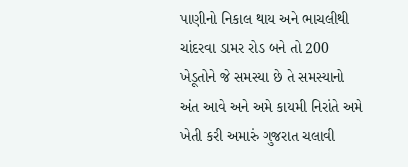પાણીનો નિકાલ થાય અને ભાચલીથી ચાંદરવા ડામર રોડ બને તો 200 ખેડૂતોને જે સમસ્યા છે તે સમસ્યાનો અંત આવે અને અમે કાયમી નિરાંતે અમે ખેતી કરી અમારું ગુજરાત ચલાવી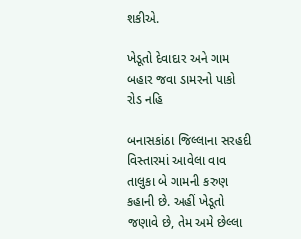શકીએ.

ખેડૂતો દેવાદાર અને ગામ બહાર જવા ડામરનો પાકો રોડ નહિ

બનાસકાંઠા જિલ્લાના સરહદી વિસ્તારમાં આવેલા વાવ તાલુકા બે ગામની કરુણ કહાની છે. અહીં ખેડૂતો જણાવે છે, તેમ અમે છેલ્લા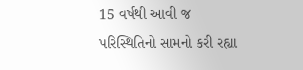15 વર્ષથી આવી જ પરિસ્થિતિનો સામનો કરી રહ્યા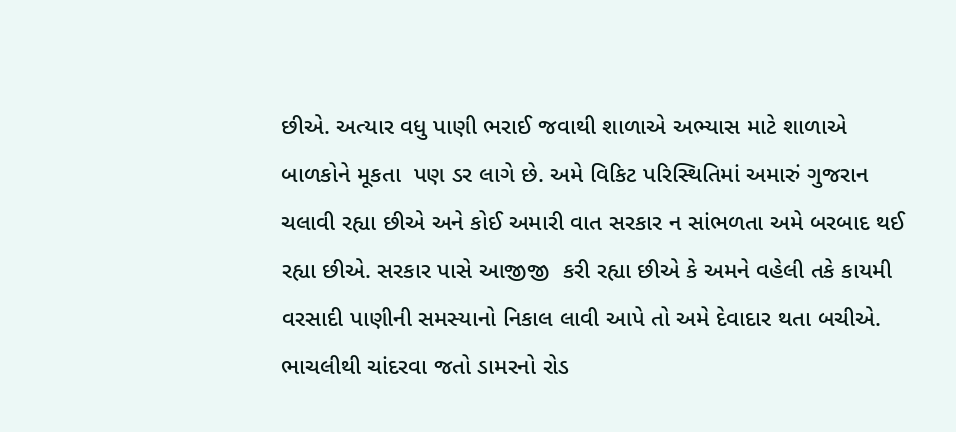છીએ. અત્યાર વધુ પાણી ભરાઈ જવાથી શાળાએ અભ્યાસ માટે શાળાએ બાળકોને મૂકતા  પણ ડર લાગે છે. અમે વિકિટ પરિસ્થિતિમાં અમારું ગુજરાન ચલાવી રહ્યા છીએ અને કોઈ અમારી વાત સરકાર ન સાંભળતા અમે બરબાદ થઈ રહ્યા છીએ. સરકાર પાસે આજીજી  કરી રહ્યા છીએ કે અમને વહેલી તકે કાયમી વરસાદી પાણીની સમસ્યાનો નિકાલ લાવી આપે તો અમે દેવાદાર થતા બચીએ.  ભાચલીથી ચાંદરવા જતો ડામરનો રોડ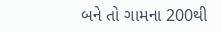બને તો ગામના 200થી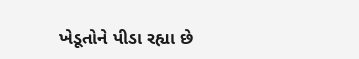ખેડૂતોને પીડા રહ્યા છે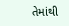તેમાંથી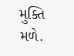મુક્તિ મળે.